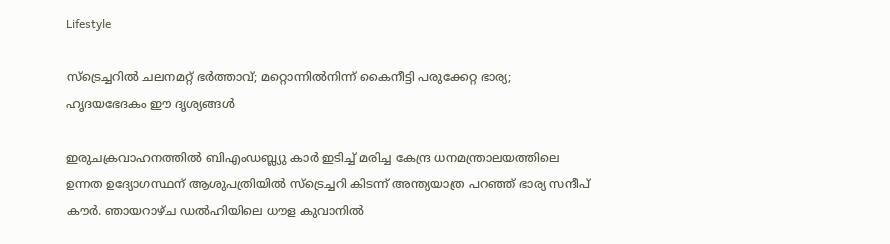Lifestyle

സ്ട്രെച്ചറില്‍ ചലനമറ്റ് ഭര്‍ത്താവ്; മറ്റൊന്നില്‍നിന്ന് കൈനീട്ടി പരുക്കേറ്റ ഭാര്യ; ഹൃദയഭേദകം ഈ ദൃശ്യങ്ങള്‍

ഇരുചക്രവാഹനത്തില്‍ ബിഎംഡബ്ല്യു കാര്‍ ഇടിച്ച് മരിച്ച കേന്ദ്ര ധനമന്ത്രാലയത്തിലെ ഉന്നത ഉദ്യോഗസ്ഥന് ആശുപത്രിയില്‍ സ്ട്രെച്ചറി കിടന്ന് അന്ത്യയാത്ര പറഞ്ഞ് ഭാര്യ സന്ദീപ്‌ കൗര്‍. ഞായറാഴ്ച ഡൽഹിയിലെ ധൗള കുവാനിൽ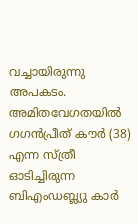വച്ചായിരുന്നു അപകടം. അമിതവേഗതയിൽ ഗഗന്‍പ്രീത്‌ കൗര്‍ (38) എന്ന സ്‌ത്രീ ഓടിച്ചിരുന്ന ബിഎംഡബ്ല്യു കാർ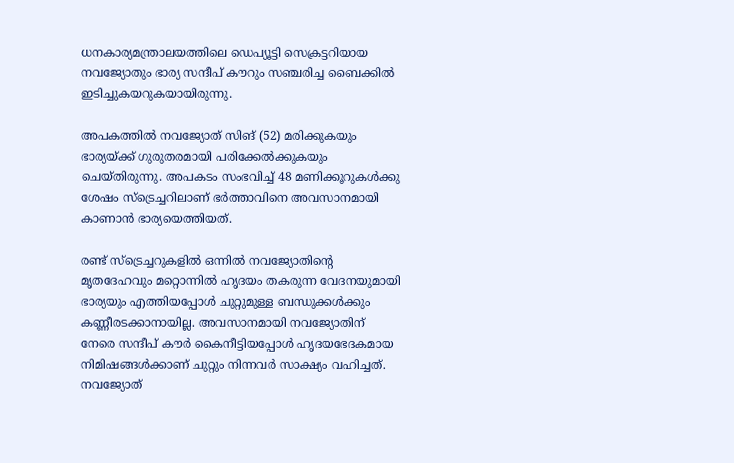ധനകാര്യമന്ത്രാലയത്തിലെ ഡെപ്യൂട്ടി സെക്രട്ടറിയായ നവജ്യോതും ഭാര്യ സന്ദീപ് കൗറും സഞ്ചരിച്ച ബൈക്കില്‍ ഇടിച്ചുകയറുകയായിരുന്നു.

അപകത്തില്‍ നവജ്യോത് സിങ് (52) മരിക്കുകയും ഭാര്യയ്ക്ക് ഗുരുതരമായി പരിക്കേല്‍ക്കുകയും ചെയ്തിരുന്നു. അപകടം സംഭവിച്ച് 48 മണിക്കൂറുകള്‍ക്കു ശേഷം സ്ട്രെച്ചറിലാണ് ഭര്‍ത്താവിനെ അവസാനമായി കാണാന്‍ ഭാര്യയെത്തിയത്.

രണ്ട് സ്ട്രെച്ചറുകളില്‍ ഒന്നില്‍ നവജ്യോതിന്റെ മൃതദേഹവും മറ്റൊന്നില്‍ ഹൃദയം തകരുന്ന വേദനയുമായി ഭാര്യയും എത്തിയപ്പോള്‍ ചുറ്റുമുള്ള ബന്ധുക്കള്‍ക്കും കണ്ണീരടക്കാനായില്ല. അവസാനമായി നവജ്യോതിന് നേരെ സന്ദീപ് കൗര്‍ കൈനീട്ടിയപ്പോള്‍ ഹൃദയഭേദകമായ നിമിഷങ്ങള്‍ക്കാണ് ചുറ്റും നിന്നവര്‍ സാക്ഷ്യം വഹിച്ചത്. നവജ്യോത്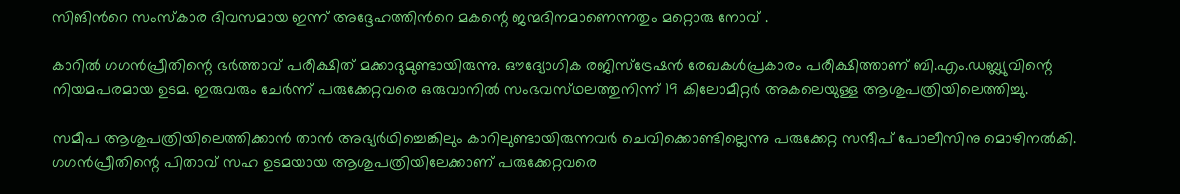സിങിന്‍റെ സംസ്കാര ദിവസമായ ഇന്ന് അദ്ദേഹത്തിന്‍റെ മകന്റെ ജന്മദിനമാണെന്നതും മറ്റൊരു നോവ് .

കാറില്‍ ഗഗന്‍പ്രീതിന്റെ ഭര്‍ത്താവ്‌ പരീക്ഷിത്‌ മക്കാദുമുണ്ടായിരുന്നു. ഔദ്യോഗിക രജിസ്‌ട്രേഷന്‍ രേഖകള്‍പ്രകാരം പരീക്ഷിത്താണ്‌ ബി.എം.ഡബ്ല്യുവിന്റെ നിയമപരമായ ഉടമ. ഇരുവരും ചേര്‍ന്ന്‌ പരുക്കേറ്റവരെ ഒരുവാനില്‍ സംഭവസ്‌ഥലത്തുനിന്ന്‌ 19 കിലോമീറ്റര്‍ അകലെയുള്ള ആശുപത്രിയിലെത്തിച്ചു.

സമീപ ആശുപത്രിയിലെത്തിക്കാന്‍ താന്‍ അഭ്യര്‍ഥിച്ചെങ്കിലും കാറിലുണ്ടായിരുന്നവര്‍ ചെവിക്കൊണ്ടില്ലെന്നു പരുക്കേറ്റ സന്ദീപ്‌ പോലീസിനു മൊഴിനല്‍കി. ഗഗന്‍പ്രീതിന്റെ പിതാവ്‌ സഹ ഉടമയായ ആശുപത്രിയിലേക്കാണ്‌ പരുക്കേറ്റവരെ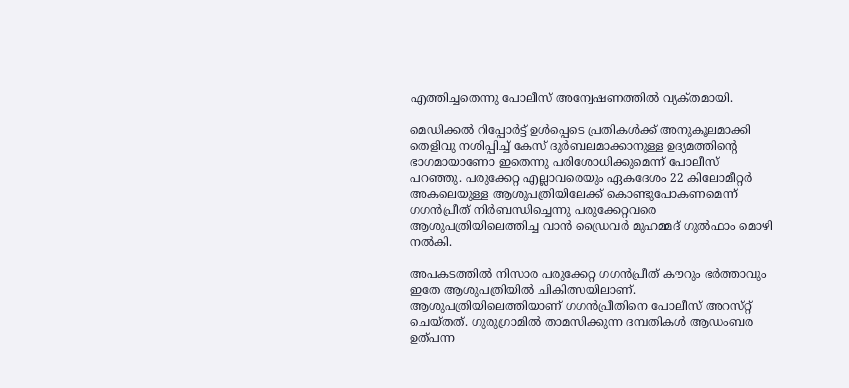എത്തിച്ചതെന്നു പോലീസ്‌ അന്വേഷണത്തില്‍ വ്യക്‌തമായി.

മെഡിക്കല്‍ റിപ്പോര്‍ട്ട്‌ ഉള്‍പ്പെടെ പ്രതികള്‍ക്ക്‌ അനുകൂലമാക്കി തെളിവു നശിപ്പിച്ച്‌ കേസ്‌ ദുര്‍ബലമാക്കാനുള്ള ഉദ്യമത്തിന്റെ ഭാഗമായാണോ ഇതെന്നു പരിശോധിക്കുമെന്ന്‌ പോലീസ്‌ പറഞ്ഞു. പരുക്കേറ്റ എല്ലാവരെയും ഏകദേശം 22 കിലോമീറ്റര്‍ അകലെയുള്ള ആശുപത്രിയിലേക്ക്‌ കൊണ്ടുപോകണമെന്ന്‌ ഗഗന്‍പ്രീത്‌ നിര്‍ബന്ധിച്ചെന്നു പരുക്കേറ്റവരെ ആശുപത്രിയിലെത്തിച്ച വാന്‍ ഡ്രൈവര്‍ മുഹമ്മദ്‌ ഗുല്‍ഫാം മൊഴി നല്‍കി.

അപകടത്തില്‍ നിസാര പരുക്കേറ്റ ഗഗന്‍പ്രീത്‌ കൗറും ഭര്‍ത്താവും ഇതേ ആശുപത്രിയില്‍ ചികിത്സയിലാണ്‌. ആശുപത്രിയിലെത്തിയാണ്‌ ഗഗന്‍പ്രീതിനെ പോലീസ്‌ അറസ്‌റ്റ്‌ ചെയ്‌തത്‌. ഗുരുഗ്രാമില്‍ താമസിക്കുന്ന ദമ്പതികള്‍ ആഡംബര ഉത്‌പന്ന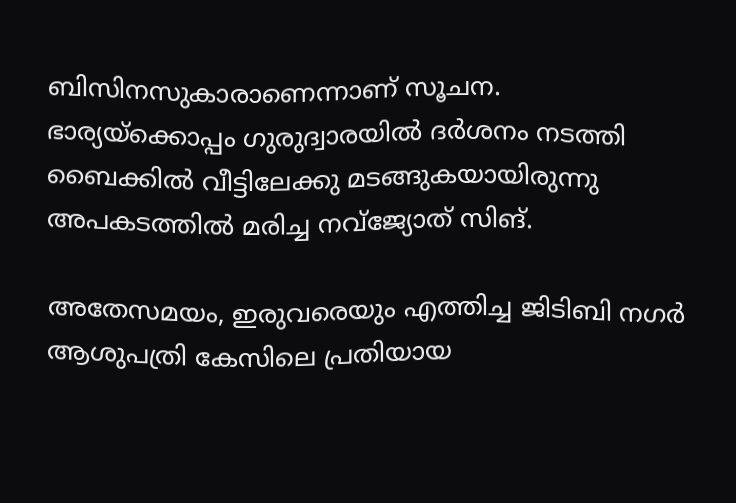ബിസിനസുകാരാണെന്നാണ്‌ സൂചന.
ഭാര്യയ്‌ക്കൊപ്പം ഗുരുദ്വാരയില്‍ ദര്‍ശനം നടത്തി ബൈക്കില്‍ വീട്ടിലേക്കു മടങ്ങുകയായിരുന്നു അപകടത്തില്‍ മരിച്ച നവ്‌ജ്യോത്‌ സിങ്‌.

അതേസമയം, ഇരുവരെയും എത്തിച്ച ജിടിബി നഗർ ആശുപത്രി കേസിലെ പ്രതിയായ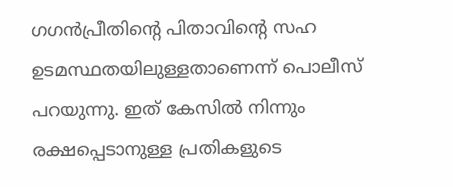ഗഗൻപ്രീതിന്റെ പിതാവിന്റെ സഹ ഉടമസ്ഥതയിലുള്ളതാണെന്ന് പൊലീസ് പറയുന്നു. ഇത് കേസില്‍ നിന്നും രക്ഷപ്പെടാനുള്ള പ്രതികളുടെ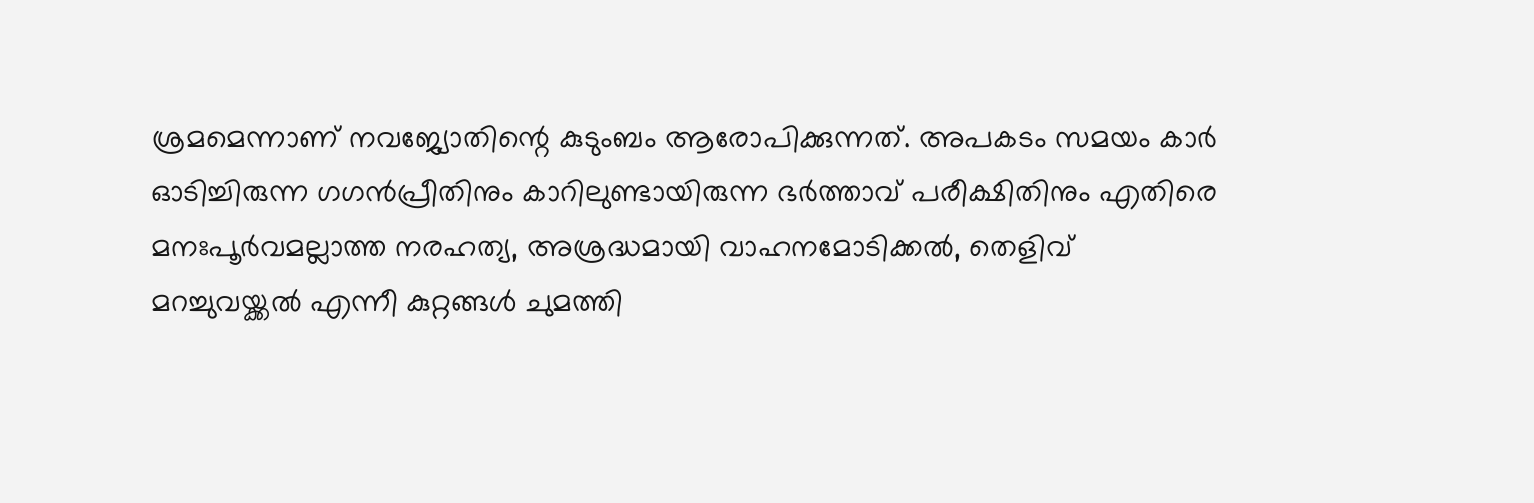ശ്രമമെന്നാണ് നവജ്യോതിന്റെ കുടുംബം ആരോപിക്കുന്നത്. അപകടം സമയം കാര്‍ ഓടിച്ചിരുന്ന ഗഗൻപ്രീതിനും കാറിലുണ്ടായിരുന്ന ഭർത്താവ് പരീക്ഷിതിനും എതിരെ മനഃപൂർവമല്ലാത്ത നരഹത്യ, അശ്രദ്ധമായി വാഹനമോടിക്കൽ, തെളിവ് മറച്ചുവയ്ക്കൽ എന്നീ കുറ്റങ്ങൾ ചുമത്തി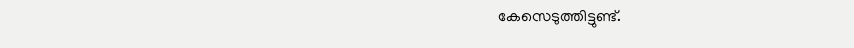കേസെടുത്തിട്ടുണ്ട്.